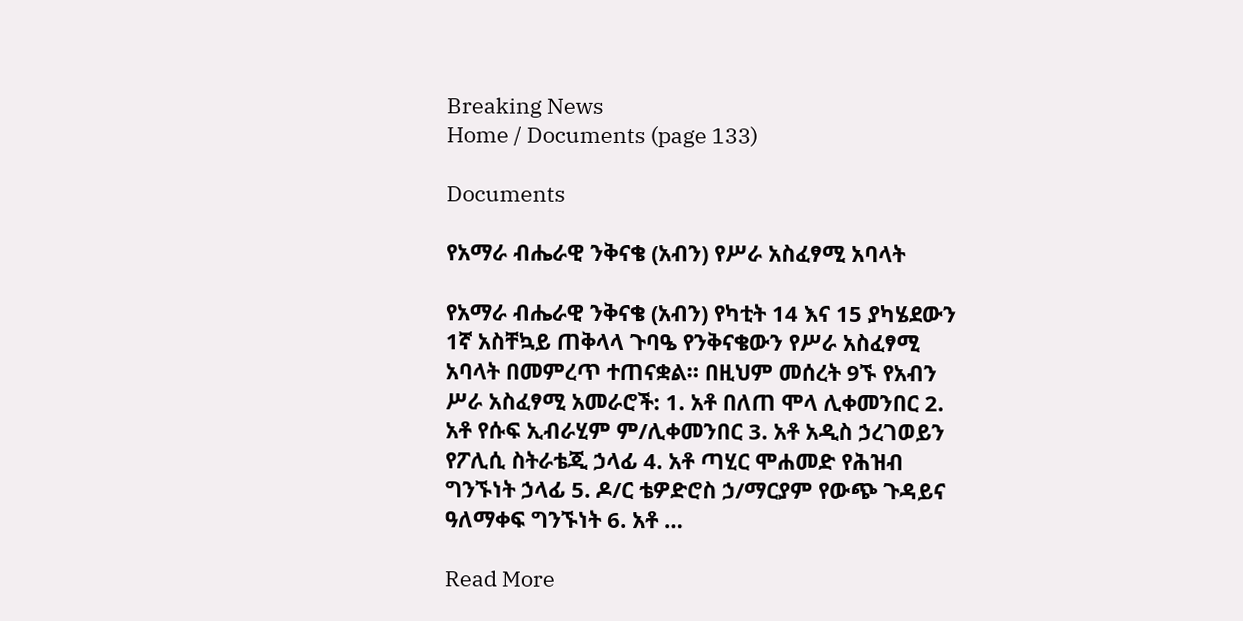Breaking News
Home / Documents (page 133)

Documents

የአማራ ብሔራዊ ንቅናቄ (አብን) የሥራ አስፈፃሚ አባላት

የአማራ ብሔራዊ ንቅናቄ (አብን) የካቲት 14 እና 15 ያካሄደውን 1ኛ አስቸኳይ ጠቅላላ ጉባዔ የንቅናቄውን የሥራ አስፈፃሚ አባላት በመምረጥ ተጠናቋል። በዚህም መሰረት 9ኙ የአብን ሥራ አስፈፃሚ አመራሮች: 1. አቶ በለጠ ሞላ ሊቀመንበር 2. አቶ የሱፍ ኢብራሂም ም/ሊቀመንበር 3. አቶ አዲስ ኃረገወይን የፖሊሲ ስትራቴጂ ኃላፊ 4. አቶ ጣሂር ሞሐመድ የሕዝብ ግንኙነት ኃላፊ 5. ዶ/ር ቴዎድሮስ ኃ/ማርያም የውጭ ጉዳይና ዓለማቀፍ ግንኙነት 6. አቶ …

Read More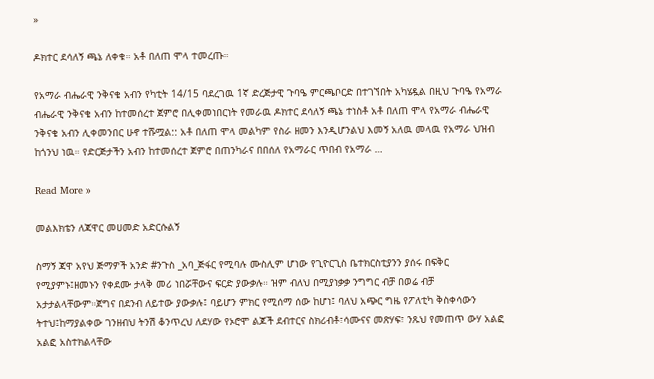»

ዶክተር ደሳለኝ ጫኔ ለቀቁ። አቶ በለጠ ሞላ ተመረጡ።

የአማራ ብሔራዊ ንቅናቄ አብን የካቲት 14/15 ባደረገዉ 1ኛ ድረጅታዊ ጉባዔ ምርጫቦርድ በተገኘበት አካሄዷል በዚህ ጉባዔ የአማራ ብሔራዊ ንቅናቄ አብን ከተመሰረተ ጀምሮ በሊቀመነበርነት የመራዉ ዶክተር ደሳለኝ ጫኔ ተነስቶ አቶ በለጠ ሞላ የአማራ ብሔራዊ ንቅናቄ አብን ሊቀመንበር ሁኖ ተሹሟል:: አቶ በለጠ ሞላ መልካም የስራ ዘመን እንዲሆንልህ እመኝ አለዉ መላዉ የአማራ ህዝብ ከጎንህ ነዉ። የድርጅታችን አብን ከተመሰረተ ጀምሮ በጠንካራና በበሰለ የአማራር ጥበብ የአማራ …

Read More »

መልእክቴን ለጃዋር መሀመድ አድርሱልኝ

ስማኝ ጃዋ አየህ ጅማዎች አንድ #ንጉስ _አባ_ጅፋር የሚባሉ ሙስሊም ሆነው የጊዮርጊስ ቤተክርስቲያንን ያሰሩ በፍቅር የሚያምኑ፤ዘመኑን የቀደሙ ታላቅ መሪ ነበሯቸውና ፍርድ ያውቃሉ። ዝም ብለህ በሚያነቃቃ ንግግር ብቻ በወሬ ብቻ አታታልላቸውም።ጀግና በደንብ ለይተው ያውቃሉ፤ ባይሆን ምክር የሚሰማ ሰው ከሆነ፤ ባለህ አጭር ግዜ የፖለቲካ ቅስቀሳውን ትተህ፤ከማያልቀው ገንዘብህ ትንሽ ቆንጥረህ ለደሃው የኦሮሞ ልጆች ደብተርና ስክሪብቶ፣ሳሙናና መጽሃፍ፣ ንጹህ የመጠጥ ውሃ አልፎ አልፎ አስተክልላቸው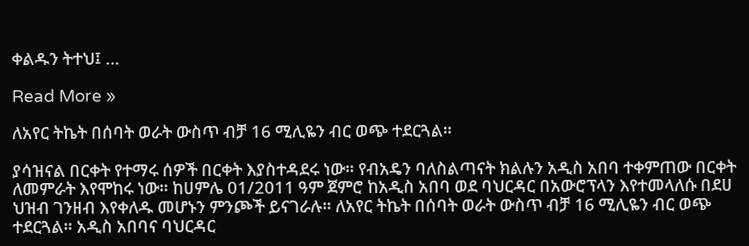ቀልዱን ትተህ፤ …

Read More »

ለአየር ትኬት በሰባት ወራት ውስጥ ብቻ 16 ሚሊዬን ብር ወጭ ተደርጓል።

ያሳዝናል በርቀት የተማሩ ሰዎች በርቀት እያስተዳደሩ ነው። የብአዴን ባለስልጣናት ክልሉን አዲስ አበባ ተቀምጠው በርቀት ለመምራት እየሞከሩ ነው። ከሀምሌ 01/2011 ዓም ጀምሮ ከአዲስ አበባ ወደ ባህርዳር በአውሮፕላን እየተመላለሱ በደሀ ህዝብ ገንዘብ እየቀለዱ መሆኑን ምንጮች ይናገራሉ። ለአየር ትኬት በሰባት ወራት ውስጥ ብቻ 16 ሚሊዬን ብር ወጭ ተደርጓል። አዲስ አበባና ባህርዳር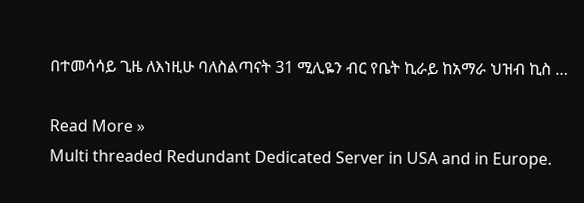በተመሳሳይ ጊዜ ለእነዚሁ ባለስልጣናት 31 ሚሊዬን ብር የቤት ኪራይ ከአማራ ህዝብ ኪስ …

Read More »
Multi threaded Redundant Dedicated Server in USA and in Europe.